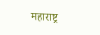महाराष्ट्र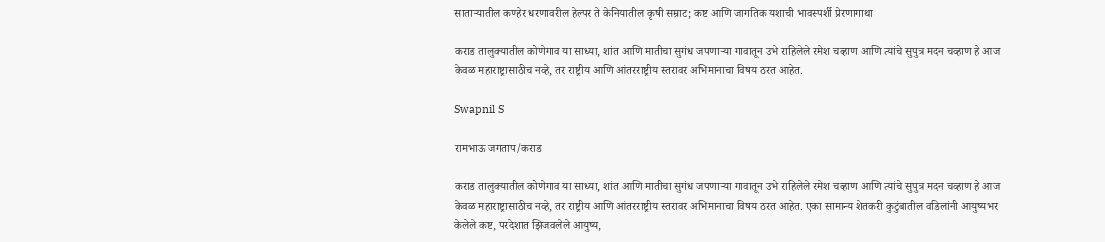साताऱ्यातील कण्हेर धरणावरील हेल्पर ते केनियातील कृषी सम्राट; कष्ट आणि जागतिक यशाची भावस्पर्शी प्रेरणागाथा

कराड तालुक्यातील कोणेगाव या साध्या, शांत आणि मातीचा सुगंध जपणाऱ्या गावातून उभे राहिलेले रमेश चव्हाण आणि त्यांचे सुपुत्र मदन चव्हाण हे आज केवळ महाराष्ट्रासाठीच नव्हे, तर राष्ट्रीय आणि आंतरराष्ट्रीय स्तरावर अभिमानाचा विषय ठरत आहेत.

Swapnil S

रामभाऊ जगताप/कराड

कराड तालुक्यातील कोणेगाव या साध्या, शांत आणि मातीचा सुगंध जपणाऱ्या गावातून उभे राहिलेले रमेश चव्हाण आणि त्यांचे सुपुत्र मदन चव्हाण हे आज केवळ महाराष्ट्रासाठीच नव्हे, तर राष्ट्रीय आणि आंतरराष्ट्रीय स्तरावर अभिमानाचा विषय ठरत आहेत. एका सामान्य शेतकरी कुटुंबातील वडिलांनी आयुष्यभर केलेले कष्ट, परदेशात झिजवलेले आयुष्य,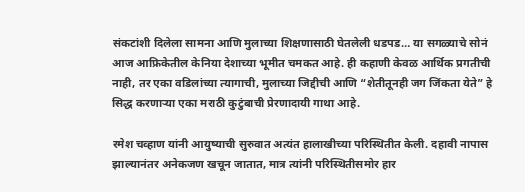संकटांशी दिलेला सामना आणि मुलाच्या शिक्षणासाठी घेतलेली धडपड… या सगळ्याचे सोनं आज आफ्रिकेतील केनिया देशाच्या भूमीत चमकत आहे. ही कहाणी केवळ आर्थिक प्रगतीची नाही, तर एका वडिलांच्या त्यागाची, मुलाच्या जिद्दीची आणि “शेतीतूनही जग जिंकता येते” हे सिद्ध करणाऱ्या एका मराठी कुटुंबाची प्रेरणादायी गाथा आहे.

रमेश चव्हाण यांनी आयुष्याची सुरुवात अत्यंत हालाखीच्या परिस्थितीत केली. दहावी नापास झाल्यानंतर अनेकजण खचून जातात, मात्र त्यांनी परिस्थितीसमोर हार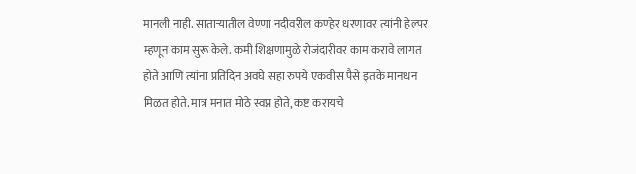मानली नाही. साताऱ्यातील वेण्णा नदीवरील कण्हेर धरणावर त्यांनी हेल्पर म्हणून काम सुरू केले. कमी शिक्षणामुळे रोजंदारीवर काम करावे लागत होते आणि त्यांना प्रतिदिन अवघे सहा रुपये एकवीस पैसे इतके मानधन मिळत होते. मात्र मनात मोठे स्वप्न होते, कष्ट करायचे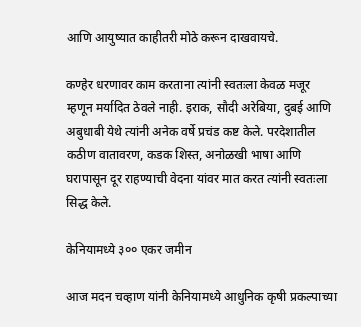आणि आयुष्यात काहीतरी मोठे करून दाखवायचे.

कण्हेर धरणावर काम करताना त्यांनी स्वतःला केवळ मजूर म्हणून मर्यादित ठेवले नाही. इराक, सौदी अरेबिया, दुबई आणि अबुधाबी येथे त्यांनी अनेक वर्षे प्रचंड कष्ट केले. परदेशातील कठीण वातावरण, कडक शिस्त, अनोळखी भाषा आणि घरापासून दूर राहण्याची वेदना यांवर मात करत त्यांनी स्वतःला सिद्ध केले.

केनियामध्ये ३०० एकर जमीन

आज मदन चव्हाण यांनी केनियामध्ये आधुनिक कृषी प्रकल्पाच्या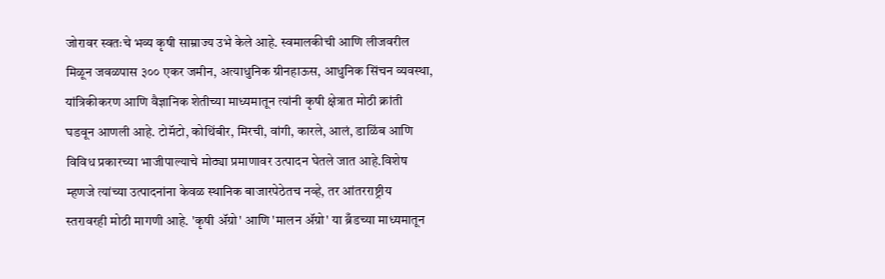जोरावर स्वतःचे भव्य कृषी साम्राज्य उभे केले आहे. स्वमालकीची आणि लीजवरील मिळून जवळपास ३०० एकर जमीन, अत्याधुनिक ग्रीनहाऊस, आधुनिक सिंचन व्यवस्था, यांत्रिकीकरण आणि वैज्ञानिक शेतीच्या माध्यमातून त्यांनी कृषी क्षेत्रात मोठी क्रांती घडवून आणली आहे. टोमॅटो, कोथिंबीर, मिरची, वांगी, कारले, आलं, डाळिंब आणि विविध प्रकारच्या भाजीपाल्याचे मोठ्या प्रमाणावर उत्पादन घेतले जात आहे.विशेष म्हणजे त्यांच्या उत्पादनांना केवळ स्थानिक बाजारपेठेतच नव्हे, तर आंतरराष्ट्रीय स्तरावरही मोठी मागणी आहे. 'कृषी ॲग्रो' आणि 'मालन ॲग्रो' या ब्रँडच्या माध्यमातून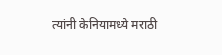त्यांनी केनियामध्ये मराठी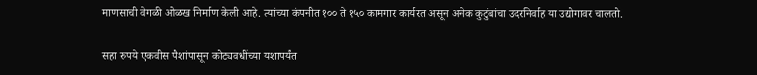माणसाची वेगळी ओळख निर्माण केली आहे. त्यांच्या कंपनीत १०० ते १५० कामगार कार्यरत असून अनेक कुटुंबांचा उदरनिर्वाह या उद्योगावर चालतो.

सहा रुपये एकवीस पैशांपासून कोट्यवधींच्या यशापर्यंत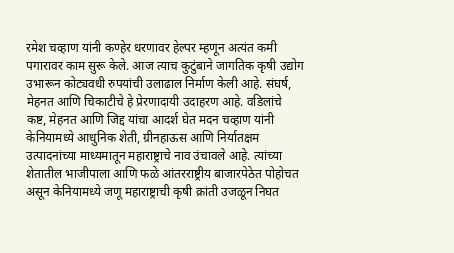रमेश चव्हाण यांनी कण्हेर धरणावर हेल्पर म्हणून अत्यंत कमी पगारावर काम सुरू केले. आज त्याच कुटुंबाने जागतिक कृषी उद्योग उभारून कोट्यवधी रुपयांची उलाढाल निर्माण केली आहे. संघर्ष, मेहनत आणि चिकाटीचे हे प्रेरणादायी उदाहरण आहे. वडिलांचे कष्ट, मेहनत आणि जिद्द यांचा आदर्श घेत मदन चव्हाण यांनी केनियामध्ये आधुनिक शेती, ग्रीनहाऊस आणि निर्यातक्षम उत्पादनांच्या माध्यमातून महाराष्ट्राचे नाव उंचावले आहे. त्यांच्या शेतातील भाजीपाला आणि फळे आंतरराष्ट्रीय बाजारपेठेत पोहोचत असून केनियामध्ये जणू महाराष्ट्राची कृषी क्रांती उजळून निघत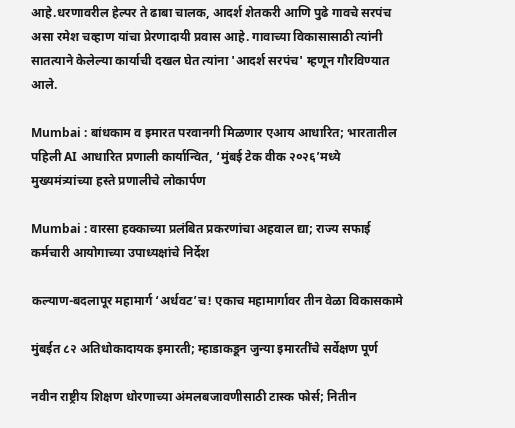आहे.धरणावरील हेल्पर ते ढाबा चालक, आदर्श शेतकरी आणि पुढे गावचे सरपंच असा रमेश चव्हाण यांचा प्रेरणादायी प्रवास आहे. गावाच्या विकासासाठी त्यांनी सातत्याने केलेल्या कार्याची दखल घेत त्यांना 'आदर्श सरपंच' म्हणून गौरविण्यात आले.

Mumbai : बांधकाम व इमारत परवानगी मिळणार एआय आधारित; भारतातील पहिली AI आधारित प्रणाली कार्यान्वित, ‘मुंबई टेक वीक २०२६’मध्ये मुख्यमंत्र्यांच्या हस्ते प्रणालीचे लोकार्पण

Mumbai : वारसा हक्काच्या प्रलंबित प्रकरणांचा अहवाल द्या; राज्य सफाई कर्मचारी आयोगाच्या उपाध्यक्षांचे निर्देश

कल्याण-बदलापूर महामार्ग ‘अर्धवट’च! एकाच महामार्गावर तीन वेळा विकासकामे

मुंबईत ८२ अतिधोकादायक इमारती; म्हाडाकडून जुन्या इमारतींचे सर्वेक्षण पूर्ण

नवीन राष्ट्रीय शिक्षण धोरणाच्या अंमलबजावणीसाठी टास्क फोर्स; नितीन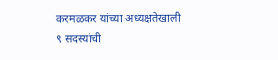करमळकर यांच्या अध्यक्षतेखाली ९ सदस्यांची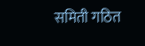समिती गठित